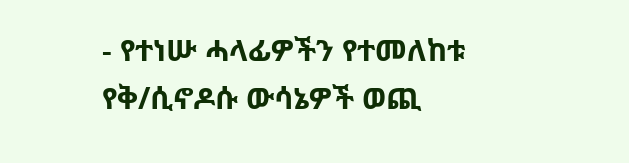- የተነሡ ሓላፊዎችን የተመለከቱ የቅ/ሲኖዶሱ ውሳኔዎች ወጪ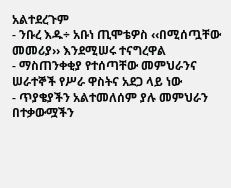አልተደረጉም
- ንቡረ እዱ÷ አቡነ ጢሞቴዎስ ‹‹በሚሰጧቸው መመሪያ›› እንደሚሠሩ ተናግረዋል
- ማስጠንቀቂያ የተሰጣቸው መምህራንና ሠራተኞች የሥራ ዋስትና አደጋ ላይ ነው
- ጥያቄያችን አልተመለሰም ያሉ መምህራን በተቃውሟችን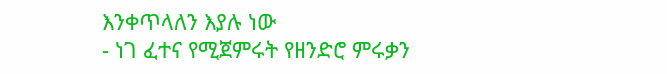እንቀጥላለን እያሉ ነው
- ነገ ፈተና የሚጀምሩት የዘንድሮ ምሩቃን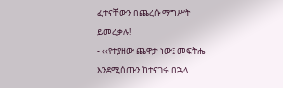ፈተናቸውን በጨረሱ ማግሥት ይመረቃሉ!
- ‹‹የተያዘው ጨዋታ ነው፤ መፍትሔ እንደሚሰጡን ከተናገሩ በኋላ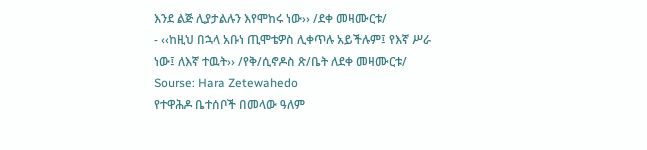እንደ ልጅ ሊያታልሉን እየሞከሩ ነው›› /ደቀ መዛሙርቱ/
- ‹‹ከዚህ በኋላ አቡነ ጢሞቴዎስ ሊቀጥሉ አይችሉም፤ የእኛ ሥራ ነው፤ ለእኛ ተዉት›› /የቅ/ሲኖዶስ ጽ/ቤት ለደቀ መዛሙርቱ/
Sourse: Hara Zetewahedo
የተዋሕዶ ቤተሰቦች በመላው ዓለም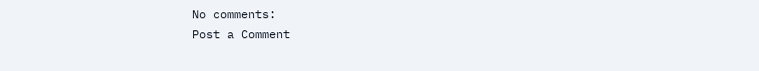No comments:
Post a Comment